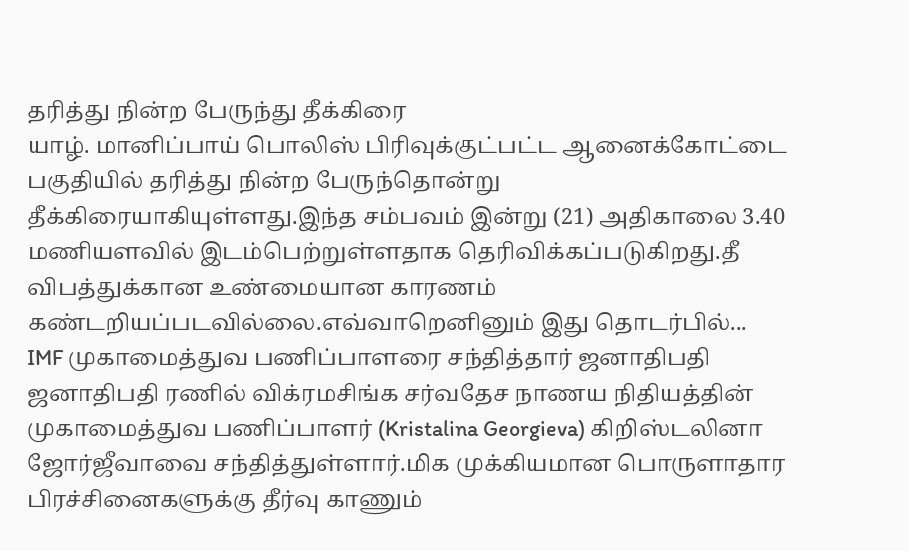தரித்து நின்ற பேருந்து தீக்கிரை
யாழ். மானிப்பாய் பொலிஸ் பிரிவுக்குட்பட்ட ஆனைக்கோட்டை பகுதியில் தரித்து நின்ற பேருந்தொன்று தீக்கிரையாகியுள்ளது.இந்த சம்பவம் இன்று (21) அதிகாலை 3.40 மணியளவில் இடம்பெற்றுள்ளதாக தெரிவிக்கப்படுகிறது.தீ விபத்துக்கான உண்மையான காரணம் கண்டறியப்படவில்லை.எவ்வாறெனினும் இது தொடர்பில்...
IMF முகாமைத்துவ பணிப்பாளரை சந்தித்தார் ஜனாதிபதி
ஜனாதிபதி ரணில் விக்ரமசிங்க சர்வதேச நாணய நிதியத்தின் முகாமைத்துவ பணிப்பாளர் (Kristalina Georgieva) கிறிஸ்டலினா ஜோர்ஜீவாவை சந்தித்துள்ளார்.மிக முக்கியமான பொருளாதார பிரச்சினைகளுக்கு தீர்வு காணும்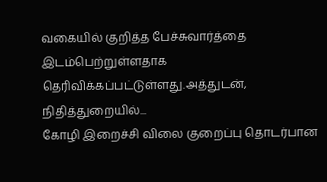வகையில் குறித்த பேச்சுவார்த்தை இடம்பெற்றுள்ளதாக தெரிவிக்கப்பட்டுள்ளது.அத்துடன், நிதித்துறையில்...
கோழி இறைச்சி விலை குறைப்பு தொடர்பான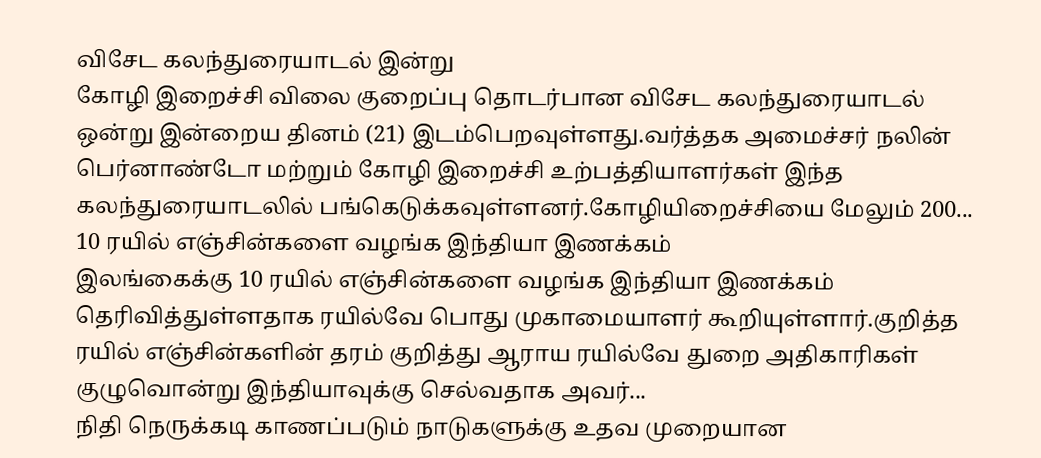விசேட கலந்துரையாடல் இன்று
கோழி இறைச்சி விலை குறைப்பு தொடர்பான விசேட கலந்துரையாடல் ஒன்று இன்றைய தினம் (21) இடம்பெறவுள்ளது.வர்த்தக அமைச்சர் நலின் பெர்னாண்டோ மற்றும் கோழி இறைச்சி உற்பத்தியாளர்கள் இந்த கலந்துரையாடலில் பங்கெடுக்கவுள்ளனர்.கோழியிறைச்சியை மேலும் 200...
10 ரயில் எஞ்சின்களை வழங்க இந்தியா இணக்கம்
இலங்கைக்கு 10 ரயில் எஞ்சின்களை வழங்க இந்தியா இணக்கம் தெரிவித்துள்ளதாக ரயில்வே பொது முகாமையாளர் கூறியுள்ளார்.குறித்த ரயில் எஞ்சின்களின் தரம் குறித்து ஆராய ரயில்வே துறை அதிகாரிகள் குழுவொன்று இந்தியாவுக்கு செல்வதாக அவர்...
நிதி நெருக்கடி காணப்படும் நாடுகளுக்கு உதவ முறையான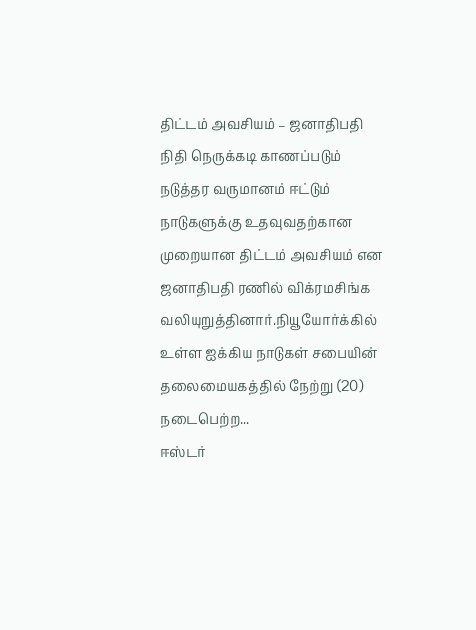திட்டம் அவசியம் – ஜனாதிபதி
நிதி நெருக்கடி காணப்படும் நடுத்தர வருமானம் ஈட்டும் நாடுகளுக்கு உதவுவதற்கான முறையான திட்டம் அவசியம் என ஜனாதிபதி ரணில் விக்ரமசிங்க வலியுறுத்தினார்.நியூயோர்க்கில் உள்ள ஐக்கிய நாடுகள் சபையின் தலைமையகத்தில் நேற்று (20) நடைபெற்ற...
ஈஸ்டர்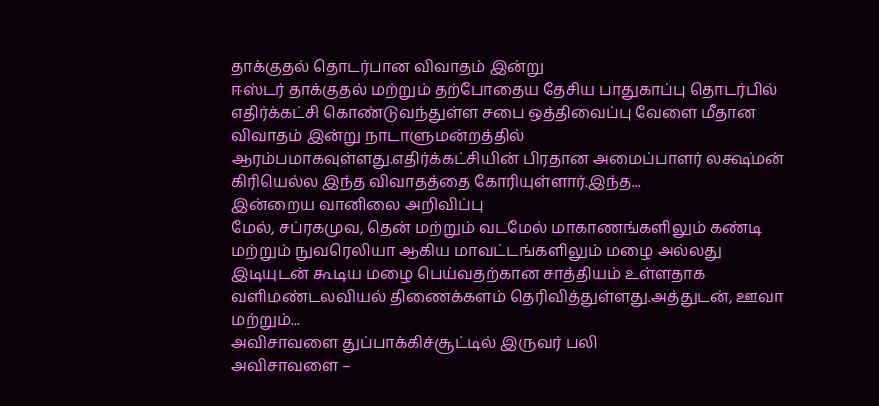தாக்குதல் தொடர்பான விவாதம் இன்று
ஈஸ்டர் தாக்குதல் மற்றும் தற்போதைய தேசிய பாதுகாப்பு தொடர்பில் எதிர்க்கட்சி கொண்டுவந்துள்ள சபை ஒத்திவைப்பு வேளை மீதான விவாதம் இன்று நாடாளுமன்றத்தில் ஆரம்பமாகவுள்ளது.எதிர்க்கட்சியின் பிரதான அமைப்பாளர் லக்ஷ்மன் கிரியெல்ல இந்த விவாதத்தை கோரியுள்ளார்.இந்த...
இன்றைய வானிலை அறிவிப்பு
மேல், சப்ரகமுவ, தென் மற்றும் வடமேல் மாகாணங்களிலும் கண்டி மற்றும் நுவரெலியா ஆகிய மாவட்டங்களிலும் மழை அல்லது இடியுடன் கூடிய மழை பெய்வதற்கான சாத்தியம் உள்ளதாக வளிமண்டலவியல் திணைக்களம் தெரிவித்துள்ளது.அத்துடன், ஊவா மற்றும்...
அவிசாவளை துப்பாக்கிச்சூட்டில் இருவர் பலி
அவிசாவளை –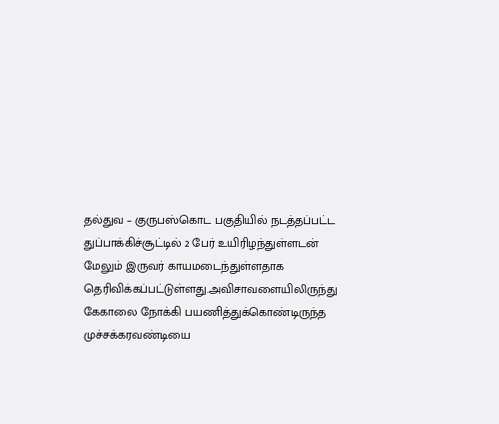தல்துவ – குருபஸ்கொட பகுதியில் நடத்தப்பட்ட துப்பாக்கிச்சூட்டில் 2 பேர் உயிரிழந்துள்ளடன் மேலும் இருவர் காயமடைந்துள்ளதாக தெரிவிக்கப்பட்டுள்ளது.அவிசாவளையிலிருந்து கேகாலை நோக்கி பயணித்துக்கொண்டிருந்த முச்சக்கரவண்டியை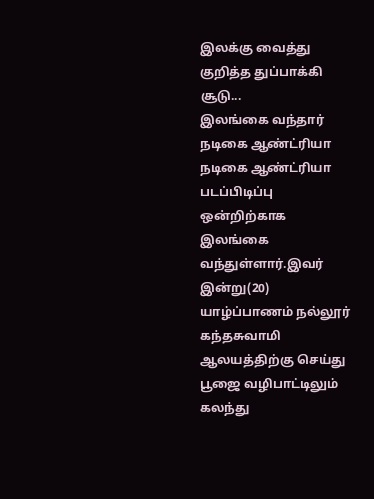இலக்கு வைத்து குறித்த துப்பாக்கி சூடு...
இலங்கை வந்தார் நடிகை ஆண்ட்ரியா
நடிகை ஆண்ட்ரியா படப்பிடிப்பு ஒன்றிற்காக இலங்கை வந்துள்ளார்.இவர் இன்று(20) யாழ்ப்பாணம் நல்லூர் கந்தசுவாமி ஆலயத்திற்கு செய்து பூஜை வழிபாட்டிலும் கலந்து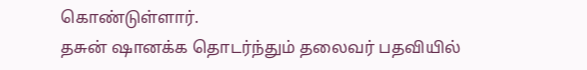கொண்டுள்ளார்.
தசுன் ஷானக்க தொடர்ந்தும் தலைவர் பதவியில்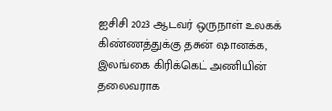ஐசிசி 2023 ஆடவர் ஒருநாள் உலகக் கிண்ணத்துக்கு தசுன் ஷானக்க, இலங்கை கிரிக்கெட் அணியின் தலைவராக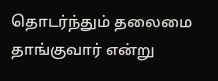தொடர்ந்தும் தலைமை தாங்குவார் என்று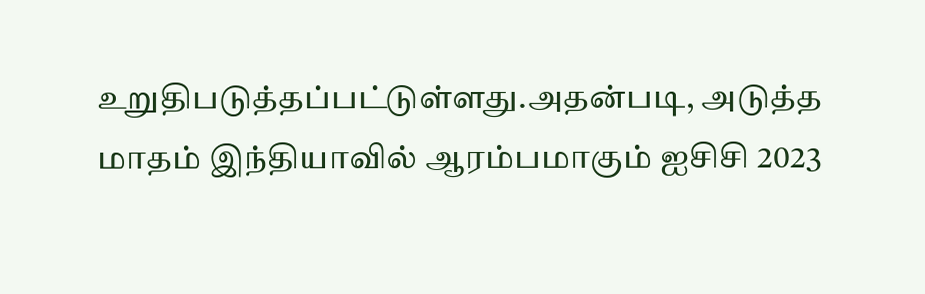உறுதிபடுத்தப்பட்டுள்ளது.அதன்படி, அடுத்த மாதம் இந்தியாவில் ஆரம்பமாகும் ஐசிசி 2023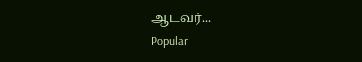ஆடவர்...
Popular